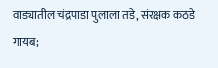वाड्यातील चंद्रपाडा पुलाला तडे, संरक्षक कठडे गायब;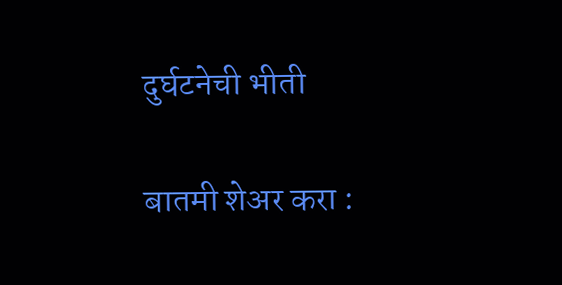दुर्घटनेची भीती

बातमी शेअर करा :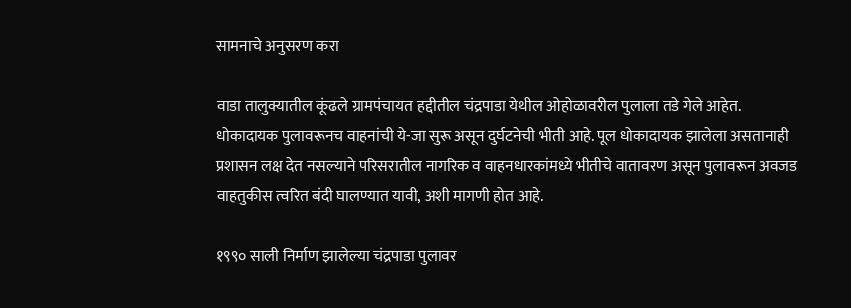सामनाचे अनुसरण करा

वाडा तालुक्यातील कूंढले ग्रामपंचायत हद्दीतील चंद्रपाडा येथील ओहोळावरील पुलाला तडे गेले आहेत. धोकादायक पुलावरूनच वाहनांची ये-जा सुरू असून दुर्घटनेची भीती आहे. पूल धोकादायक झालेला असतानाही प्रशासन लक्ष देत नसल्याने परिसरातील नागरिक व वाहनधारकांमध्ये भीतीचे वातावरण असून पुलावरून अवजड वाहतुकीस त्वरित बंदी घालण्यात यावी, अशी मागणी होत आहे.

१९९० साली निर्माण झालेल्या चंद्रपाडा पुलावर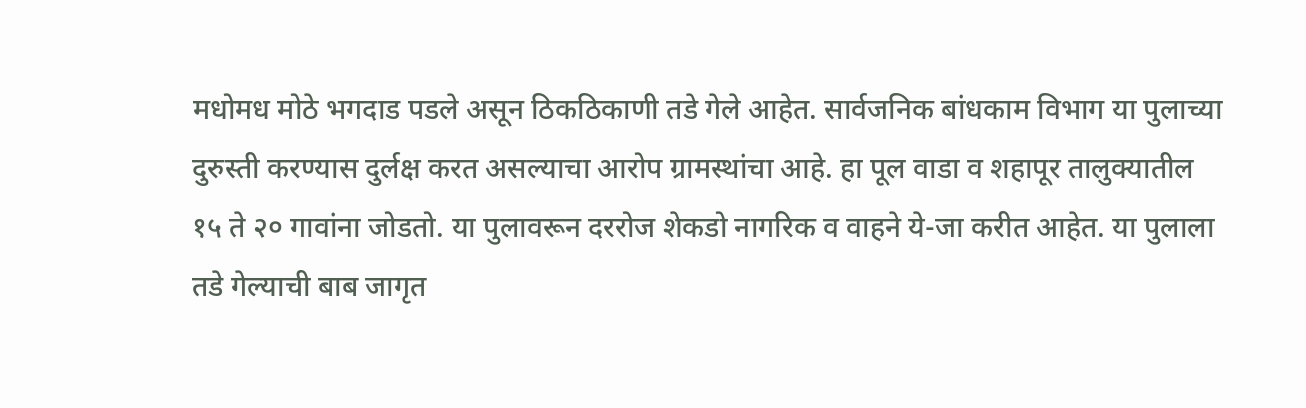मधोमध मोठे भगदाड पडले असून ठिकठिकाणी तडे गेले आहेत. सार्वजनिक बांधकाम विभाग या पुलाच्या दुरुस्ती करण्यास दुर्लक्ष करत असल्याचा आरोप ग्रामस्थांचा आहे. हा पूल वाडा व शहापूर तालुक्यातील १५ ते २० गावांना जोडतो. या पुलावरून दररोज शेकडो नागरिक व वाहने ये-जा करीत आहेत. या पुलाला तडे गेल्याची बाब जागृत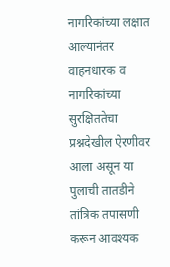नागरिकांच्या लक्षात आल्यानंतर वाहनधारक व नागरिकांच्या सुरक्षिततेचा प्रश्नदेखील ऐरणीवर आला असून या पुलाची तातडीने तांत्रिक तपासणी करून आवश्यक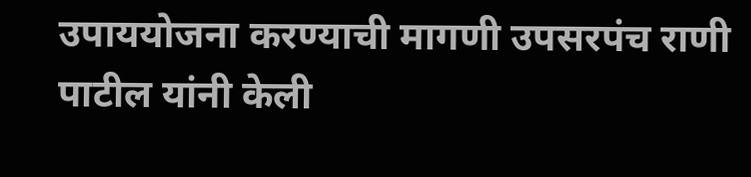उपाययोजना करण्याची मागणी उपसरपंच राणी पाटील यांनी केली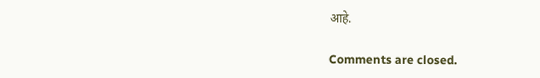आहे.

Comments are closed.